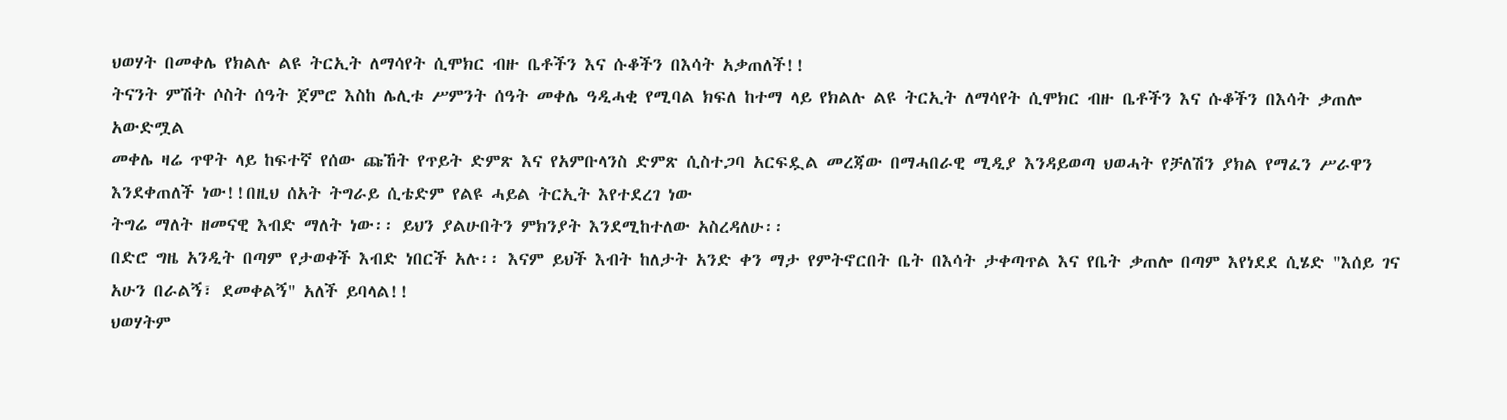ህወሃት በመቀሌ የክልሉ ልዩ ትርኢት ለማሳየት ሲሞክር ብዙ ቤቶችን እና ሱቆችን በእሳት አቃጠለች!!
ትናንት ምሽት ሶስት ሰዓት ጀምሮ እስከ ሌሊቱ ሥምንት ሰዓት መቀሌ ዓዲሓቂ የሚባል ክፍለ ከተማ ላይ የክልሉ ልዩ ትርኢት ለማሳየት ሲሞክር ብዙ ቤቶችን እና ሱቆችን በእሳት ቃጠሎ አውድሟል
መቀሌ ዛሬ ጥዋት ላይ ከፍተኛ የሰው ጩኸት የጥይት ድምጽ እና የአምቡላንስ ድምጽ ሲስተጋባ አርፍዷል መረጃው በማሓበራዊ ሚዲያ እንዳይወጣ ህወሓት የቻለሽን ያክል የማፈን ሥራዋን እንደቀጠለች ነው!!በዚህ ሰአት ትግራይ ሲቴድም የልዩ ሓይል ትርኢት እየተደረገ ነው
ትግሬ ማለት ዘመናዊ እብድ ማለት ነው፡፡ ይህን ያልሁበትን ምክንያት እንደሚከተለው አስረዳለሁ፡፡
በድሮ ግዜ አንዲት በጣም የታወቀች እብድ ነበርች አሉ፡፡ እናም ይህች እብት ከለታት አንድ ቀን ማታ የምትኖርበት ቤት በእሳት ታቀጣጥል እና የቤት ቃጠሎ በጣም እየነደደ ሲሄድ "እሰይ ገና አሁን በራልኝ፣ ደመቀልኝ" አለች ይባላል!!
ህወሃትም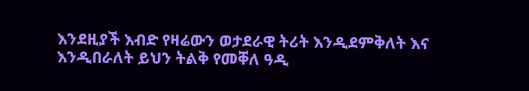እንደዚያች እብድ የዛሬውን ወታደራዊ ትሪት እንዲደምቅለት እና እንዲበራለት ይህን ትልቅ የመቐለ ዓዲ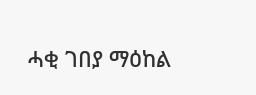ሓቂ ገበያ ማዕከል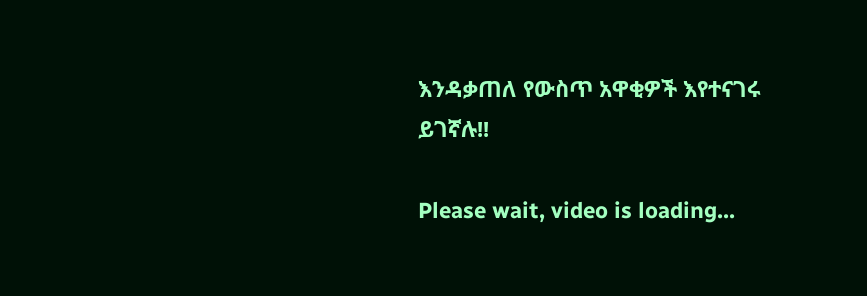እንዳቃጠለ የውስጥ አዋቂዎች እየተናገሩ ይገኛሉ!!

Please wait, video is loading...